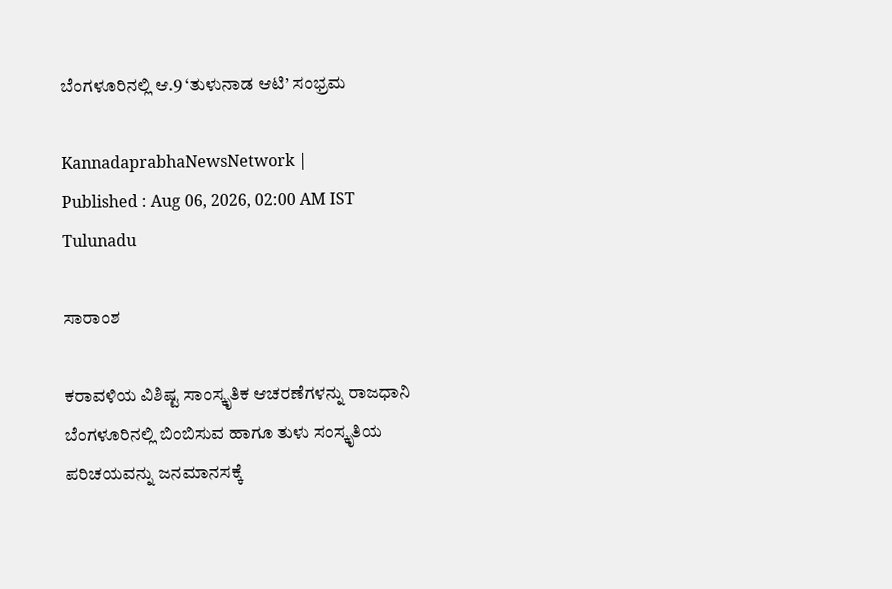ಬೆಂಗಳೂರಿನಲ್ಲಿ ಆ.9 ‘ತುಳುನಾಡ ಆಟಿ’ ಸಂಭ್ರಮ

KannadaprabhaNewsNetwork |
Published : Aug 06, 2026, 02:00 AM IST
Tulunadu

ಸಾರಾಂಶ

ಕರಾವಳಿಯ ವಿಶಿಷ್ಟ ಸಾಂಸ್ಕೃತಿಕ ಆಚರಣೆಗಳನ್ನು ರಾಜಧಾನಿ ಬೆಂಗಳೂರಿನಲ್ಲಿ ಬಿಂಬಿಸುವ ಹಾಗೂ ತುಳು ಸಂಸ್ಕೃತಿಯ ಪರಿಚಯವನ್ನು ಜನಮಾನಸಕ್ಕೆ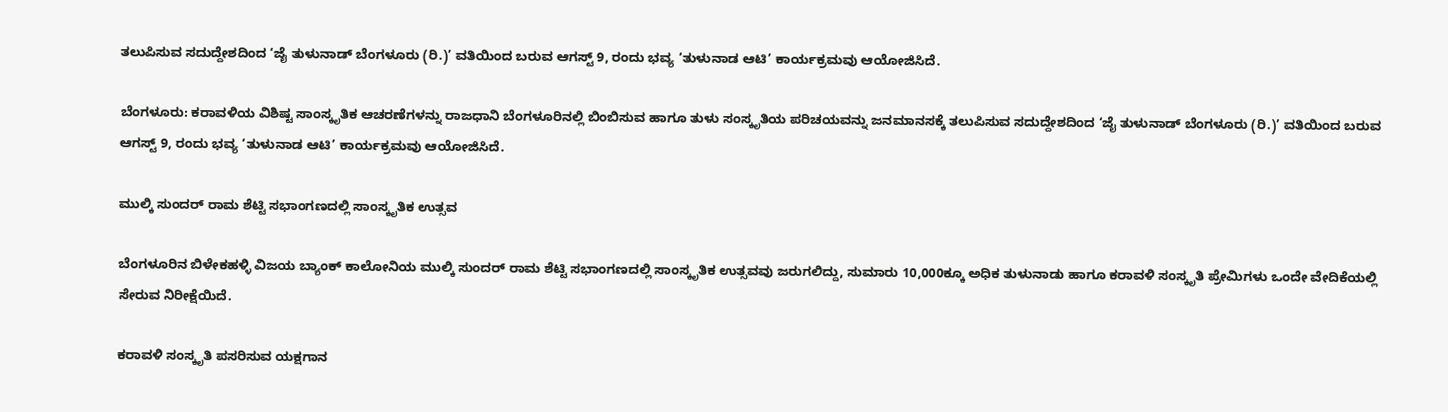ತಲುಪಿಸುವ ಸದುದ್ದೇಶದಿಂದ ‘ಜೈ ತುಳುನಾಡ್ ಬೆಂಗಳೂರು (ರಿ.)’ ವತಿಯಿಂದ ಬರುವ ಆಗಸ್ಟ್ 9, ರಂದು ಭವ್ಯ ‘ತುಳುನಾಡ ಆಟಿ’ ಕಾರ್ಯಕ್ರಮವು ಆಯೋಜಿಸಿದೆ.

ಬೆಂಗಳೂರು: ಕರಾವಳಿಯ ವಿಶಿಷ್ಟ ಸಾಂಸ್ಕೃತಿಕ ಆಚರಣೆಗಳನ್ನು ರಾಜಧಾನಿ ಬೆಂಗಳೂರಿನಲ್ಲಿ ಬಿಂಬಿಸುವ ಹಾಗೂ ತುಳು ಸಂಸ್ಕೃತಿಯ ಪರಿಚಯವನ್ನು ಜನಮಾನಸಕ್ಕೆ ತಲುಪಿಸುವ ಸದುದ್ದೇಶದಿಂದ ‘ಜೈ ತುಳುನಾಡ್ ಬೆಂಗಳೂರು (ರಿ.)’ ವತಿಯಿಂದ ಬರುವ ಆಗಸ್ಟ್ 9, ರಂದು ಭವ್ಯ ‘ತುಳುನಾಡ ಆಟಿ’ ಕಾರ್ಯಕ್ರಮವು ಆಯೋಜಿಸಿದೆ.

ಮುಲ್ಕಿ ಸುಂದರ್ ರಾಮ ಶೆಟ್ಟಿ ಸಭಾಂಗಣದಲ್ಲಿ ಸಾಂಸ್ಕೃತಿಕ ಉತ್ಸವ

ಬೆಂಗಳೂರಿನ ಬಿಳೇಕಹಳ್ಳಿ ವಿಜಯ ಬ್ಯಾಂಕ್ ಕಾಲೋನಿಯ ಮುಲ್ಕಿ ಸುಂದರ್ ರಾಮ ಶೆಟ್ಟಿ ಸಭಾಂಗಣದಲ್ಲಿ ಸಾಂಸ್ಕೃತಿಕ ಉತ್ಸವವು ಜರುಗಲಿದ್ದು, ಸುಮಾರು 10,000ಕ್ಕೂ ಅಧಿಕ ತುಳುನಾಡು ಹಾಗೂ ಕರಾವಳಿ ಸಂಸ್ಕೃತಿ ಪ್ರೇಮಿಗಳು ಒಂದೇ ವೇದಿಕೆಯಲ್ಲಿ ಸೇರುವ ನಿರೀಕ್ಷೆಯಿದೆ.

ಕರಾವಳಿ ಸಂಸ್ಕೃತಿ ಪಸರಿಸುವ ಯಕ್ಷಗಾನ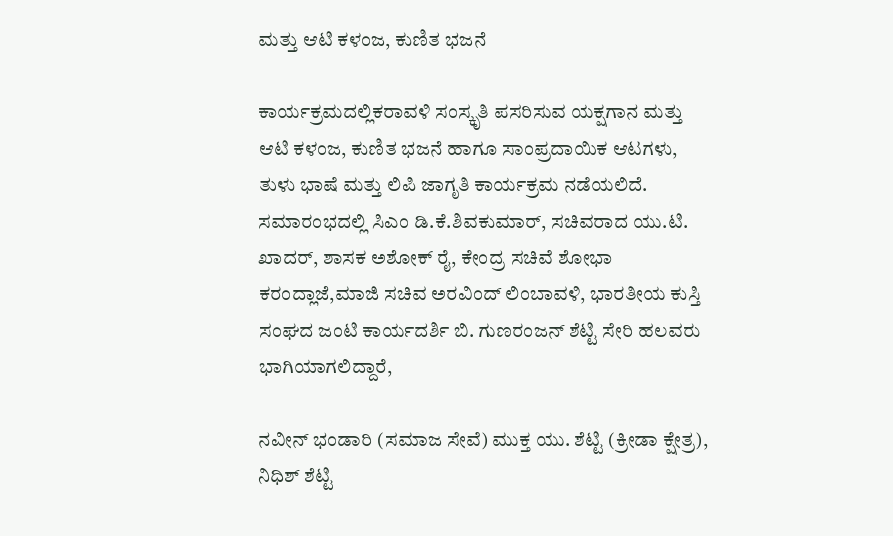ಮತ್ತು ಆಟಿ ಕಳಂಜ, ಕುಣಿತ ಭಜನೆ

ಕಾರ್ಯಕ್ರಮದಲ್ಲಿಕರಾವಳಿ ಸಂಸ್ಕೃತಿ ಪಸರಿಸುವ ಯಕ್ಷಗಾನ ಮತ್ತು ಆಟಿ ಕಳಂಜ, ಕುಣಿತ ಭಜನೆ ಹಾಗೂ ಸಾಂಪ್ರದಾಯಿಕ ಆಟಗಳು, ತುಳು ಭಾಷೆ ಮತ್ತು ಲಿಪಿ ಜಾಗೃತಿ ಕಾರ್ಯಕ್ರಮ ನಡೆಯಲಿದೆ. ಸಮಾರಂಭದಲ್ಲಿ ಸಿಎಂ ಡಿ.ಕೆ.ಶಿವಕುಮಾರ್‌, ಸಚಿವರಾದ ಯು.ಟಿ. ಖಾದರ್‌, ಶಾಸಕ ಅಶೋಕ್‌ ರೈ, ಕೇಂದ್ರ ಸಚಿವೆ ಶೋಭಾ ಕರಂದ್ಲಾಜೆ,ಮಾಜಿ ಸಚಿವ ಅರವಿಂದ್‌ ಲಿಂಬಾವಳಿ, ಭಾರತೀಯ ಕುಸ್ತಿ ಸಂಘದ ಜಂಟಿ ಕಾರ್ಯದರ್ಶಿ ಬಿ. ಗುಣರಂಜನ್ ಶೆಟ್ಟಿ ಸೇರಿ ಹಲವರು ಭಾಗಿಯಾಗಲಿದ್ದಾರೆ,

ನವೀನ್ ಭಂಡಾರಿ (ಸಮಾಜ ಸೇವೆ) ಮುಕ್ತ ಯು. ಶೆಟ್ಟಿ (ಕ್ರೀಡಾ ಕ್ಷೇತ್ರ), ನಿಧಿಶ್ ಶೆಟ್ಟಿ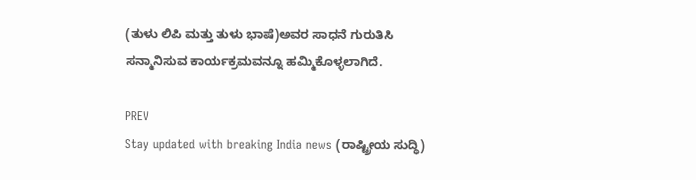(ತುಳು ಲಿಪಿ ಮತ್ತು ತುಳು ಭಾಷೆ)ಅವರ ಸಾಧನೆ ಗುರುತಿಸಿ ಸನ್ಮಾನಿಸುವ ಕಾರ್ಯಕ್ರಮವನ್ನೂ ಹಮ್ಮಿಕೊಳ್ಳಲಾಗಿದೆ.

PREV
Stay updated with breaking India news (ರಾಷ್ಟ್ರೀಯ ಸುದ್ಧಿ)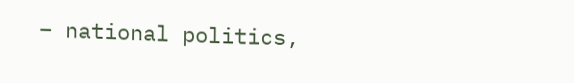– national politics,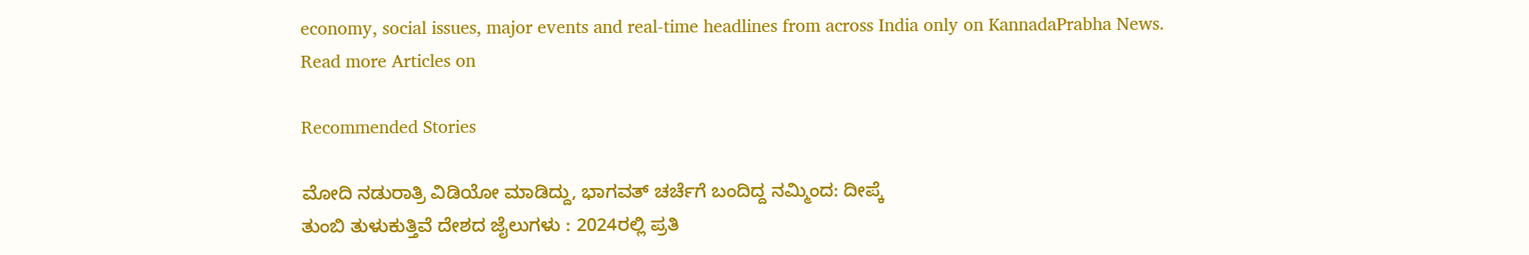economy, social issues, major events and real‑time headlines from across India only on KannadaPrabha News.
Read more Articles on

Recommended Stories

ಮೋದಿ ನಡುರಾತ್ರಿ ವಿಡಿಯೋ ಮಾಡಿದ್ದು, ಭಾಗವತ್‌ ಚರ್ಚೆಗೆ ಬಂದಿದ್ದ ನಮ್ಮಿಂದ: ದೀಪ್ಕೆ
ತುಂಬಿ ತುಳುಕುತ್ತಿವೆ ದೇಶದ ಜೈಲುಗಳು : 2024ರಲ್ಲಿ ಪ್ರತಿ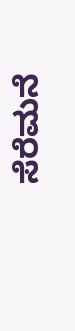ಸೆರೆಮನೆ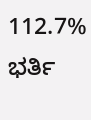112.7% ಭರ್ತಿ